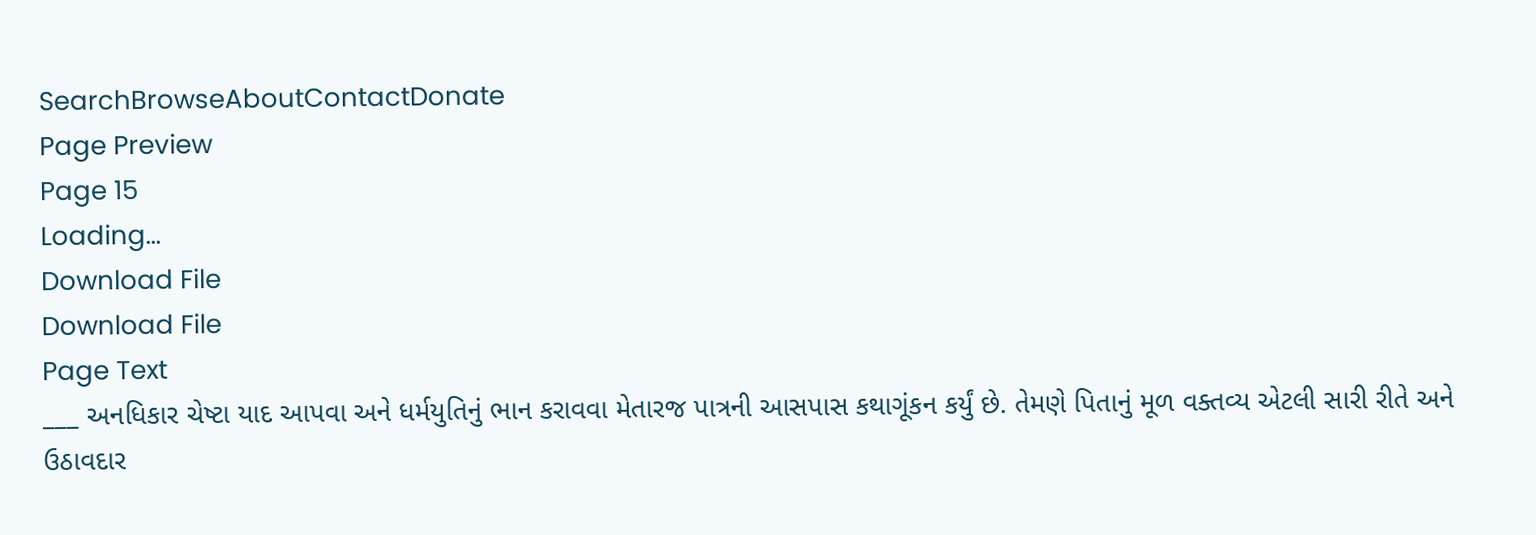SearchBrowseAboutContactDonate
Page Preview
Page 15
Loading...
Download File
Download File
Page Text
___ અનધિકાર ચેષ્ટા યાદ આપવા અને ધર્મયુતિનું ભાન કરાવવા મેતારજ પાત્રની આસપાસ કથાગૂંકન કર્યું છે. તેમણે પિતાનું મૂળ વક્તવ્ય એટલી સારી રીતે અને ઉઠાવદાર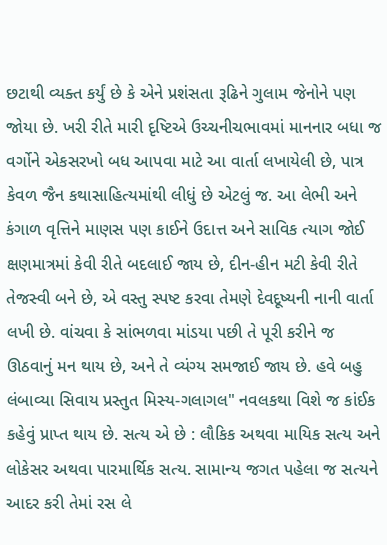છટાથી વ્યક્ત કર્યું છે કે એને પ્રશંસતા રૂઢિને ગુલામ જેનોને પણ જોયા છે. ખરી રીતે મારી દૃષ્ટિએ ઉચ્ચનીચભાવમાં માનનાર બધા જ વર્ગોને એકસરખો બધ આપવા માટે આ વાર્તા લખાયેલી છે, પાત્ર કેવળ જૈન કથાસાહિત્યમાંથી લીધું છે એટલું જ. આ લેભી અને કંગાળ વૃત્તિને માણસ પણ કાઈને ઉદાત્ત અને સાવિક ત્યાગ જોઈ ક્ષણમાત્રમાં કેવી રીતે બદલાઈ જાય છે, દીન-હીન મટી કેવી રીતે તેજસ્વી બને છે, એ વસ્તુ સ્પષ્ટ કરવા તેમણે દેવદૂષ્યની નાની વાર્તા લખી છે. વાંચવા કે સાંભળવા માંડયા પછી તે પૂરી કરીને જ ઊઠવાનું મન થાય છે, અને તે વ્યંગ્ય સમજાઈ જાય છે. હવે બહુ લંબાવ્યા સિવાય પ્રસ્તુત મિસ્ય-ગલાગલ" નવલકથા વિશે જ કાંઈક કહેવું પ્રાપ્ત થાય છે. સત્ય એ છે : લૌકિક અથવા માયિક સત્ય અને લોકેસર અથવા પારમાર્થિક સત્ય. સામાન્ય જગત પહેલા જ સત્યને આદર કરી તેમાં રસ લે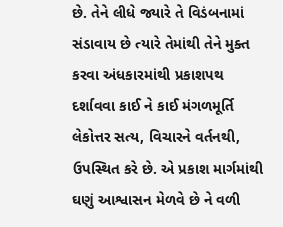છે. તેને લીધે જ્યારે તે વિડંબનામાં સંડાવાય છે ત્યારે તેમાંથી તેને મુક્ત કરવા અંધકારમાંથી પ્રકાશપથ દર્શાવવા કાઈ ને કાઈ મંગળમૂર્તિ લેકોત્તર સત્ય, વિચારને વર્તનથી, ઉપસ્થિત કરે છે. એ પ્રકાશ માર્ગમાંથી ઘણું આશ્વાસન મેળવે છે ને વળી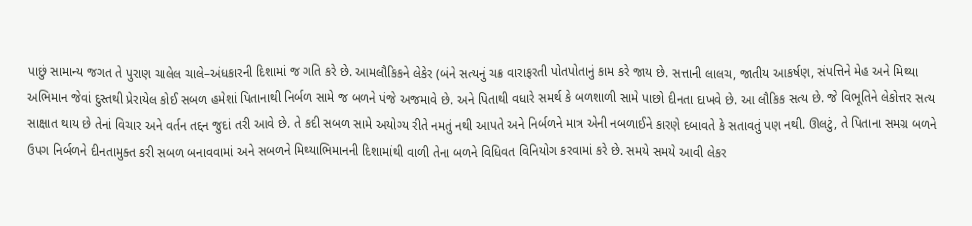પાછું સામાન્ય જગત તે પુરાણ ચાલેલ ચાલે–અંધકારની દિશામાં જ ગતિ કરે છે. આમલૌકિકને લેકેર (બંને સત્યનું ચક્ર વારાફરતી પોતપોતાનું કામ કરે જાય છે. સત્તાની લાલચ, જાતીય આકર્ષણ, સંપત્તિને મેહ અને મિથ્યા અભિમાન જેવાં દુસ્તથી પ્રેરાયેલ કોઈ સબળ હમેશાં પિતાનાથી નિર્બળ સામે જ બળને પંજે અજમાવે છે. અને પિતાથી વધારે સમર્થ કે બળશાળી સામે પાછો દીનતા દાખવે છે. આ લૌકિક સત્ય છે. જે વિભૂતિને લેકોત્તર સત્ય સાક્ષાત થાય છે તેનાં વિચાર અને વર્તન તદ્દન જુદાં તરી આવે છે. તે કદી સબળ સામે અયોગ્ય રીતે નમતું નથી આપતે અને નિર્બળને માત્ર એની નબળાઈને કારણે દબાવતે કે સતાવતું પણ નથી. ઊલટું, તે પિતાના સમગ્ર બળને ઉપગ નિર્બળને દીનતામુક્ત કરી સબળ બનાવવામાં અને સબળને મિથ્યાભિમાનની દિશામાંથી વાળી તેના બળને વિધિવત વિનિયોગ કરવામાં કરે છે. સમયે સમયે આવી લેકર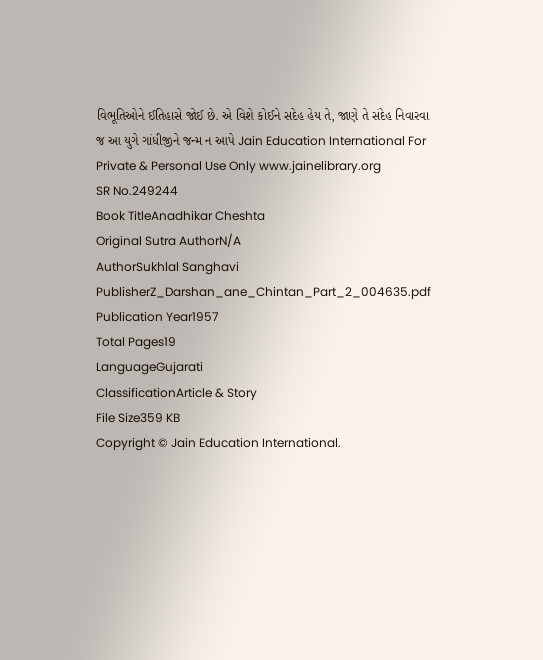વિભૂતિઓને ઈતિહાસે જોઈ છે. એ વિશે કોઈને સદેહ હેય તે, જાણે તે સંદેહ નિવારવા જ આ યુગે ગાંધીજીને જન્મ ન આપે Jain Education International For Private & Personal Use Only www.jainelibrary.org
SR No.249244
Book TitleAnadhikar Cheshta
Original Sutra AuthorN/A
AuthorSukhlal Sanghavi
PublisherZ_Darshan_ane_Chintan_Part_2_004635.pdf
Publication Year1957
Total Pages19
LanguageGujarati
ClassificationArticle & Story
File Size359 KB
Copyright © Jain Education International.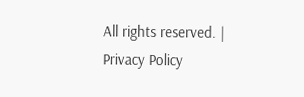All rights reserved. | Privacy Policy